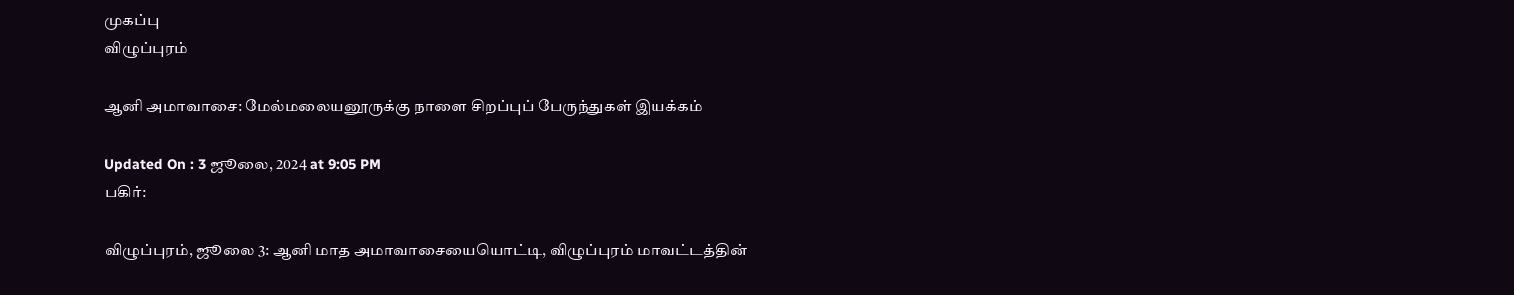முகப்பு
விழுப்புரம்

ஆனி அமாவாசை: மேல்மலையனூருக்கு நாளை சிறப்புப் பேருந்துகள் இயக்கம்

Updated On : 3 ஜூலை, 2024 at 9:05 PM
பகிர்:

விழுப்புரம், ஜூலை 3: ஆனி மாத அமாவாசையையொட்டி, விழுப்புரம் மாவட்டத்தின்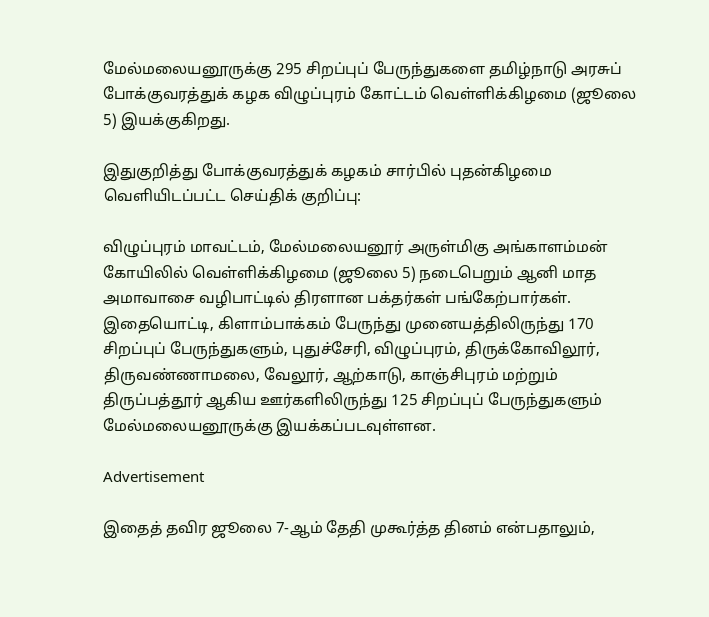மேல்மலையனூருக்கு 295 சிறப்புப் பேருந்துகளை தமிழ்நாடு அரசுப் போக்குவரத்துக் கழக விழுப்புரம் கோட்டம் வெள்ளிக்கிழமை (ஜூலை 5) இயக்குகிறது.

இதுகுறித்து போக்குவரத்துக் கழகம் சார்பில் புதன்கிழமை வெளியிடப்பட்ட செய்திக் குறிப்பு:

விழுப்புரம் மாவட்டம், மேல்மலையனூர் அருள்மிகு அங்காளம்மன் கோயிலில் வெள்ளிக்கிழமை (ஜூலை 5) நடைபெறும் ஆனி மாத அமாவாசை வழிபாட்டில் திரளான பக்தர்கள் பங்கேற்பார்கள். இதையொட்டி, கிளாம்பாக்கம் பேருந்து முனையத்திலிருந்து 170 சிறப்புப் பேருந்துகளும், புதுச்சேரி, விழுப்புரம், திருக்கோவிலூர், திருவண்ணாமலை, வேலூர், ஆற்காடு, காஞ்சிபுரம் மற்றும் திருப்பத்தூர் ஆகிய ஊர்களிலிருந்து 125 சிறப்புப் பேருந்துகளும் மேல்மலையனூருக்கு இயக்கப்படவுள்ளன.

Advertisement

இதைத் தவிர ஜூலை 7-ஆம் தேதி முகூர்த்த தினம் என்பதாலும்,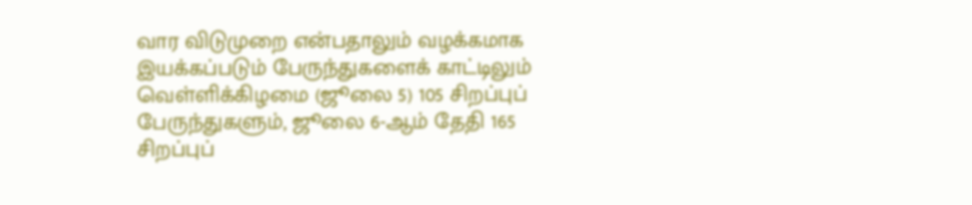வார விடுமுறை என்பதாலும் வழக்கமாக இயக்கப்படும் பேருந்துகளைக் காட்டிலும் வெள்ளிக்கிழமை (ஜூலை 5) 105 சிறப்புப் பேருந்துகளும், ஜூலை 6-ஆம் தேதி 165 சிறப்புப்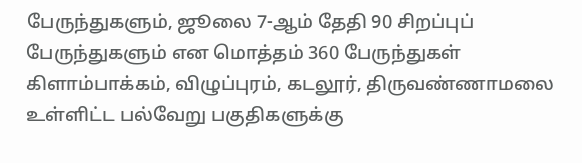பேருந்துகளும், ஜூலை 7-ஆம் தேதி 90 சிறப்புப் பேருந்துகளும் என மொத்தம் 360 பேருந்துகள் கிளாம்பாக்கம், விழுப்புரம், கடலூர், திருவண்ணாமலை உள்ளிட்ட பல்வேறு பகுதிகளுக்கு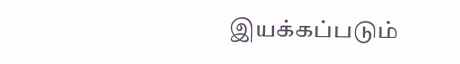இயக்கப்படும்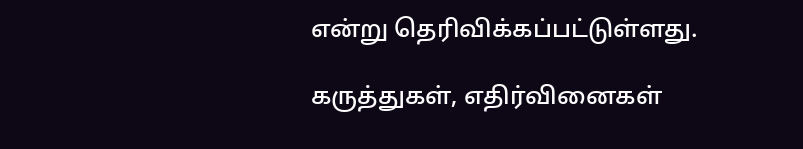என்று தெரிவிக்கப்பட்டுள்ளது.

கருத்துகள், எதிர்வினைகள்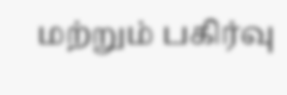மற்றும் பகிர்வு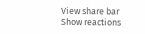View share bar
Show reactions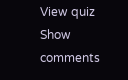View quiz
Show comments